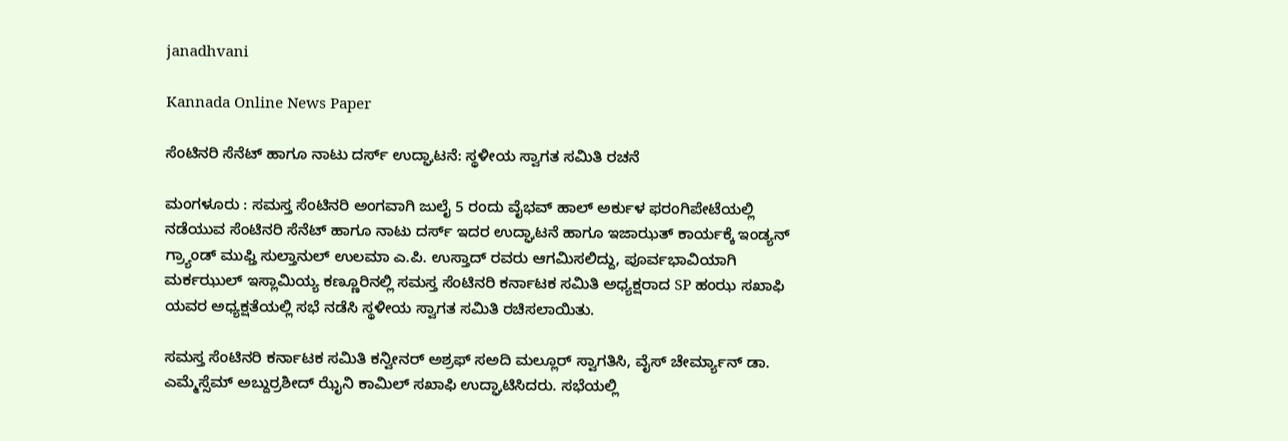janadhvani

Kannada Online News Paper

ಸೆಂಟಿನರಿ ಸೆನೆಟ್ ಹಾಗೂ ನಾಟು ದರ್ಸ್ ಉದ್ಘಾಟನೆ: ಸ್ಥಳೀಯ ಸ್ವಾಗತ ಸಮಿತಿ ರಚನೆ

ಮಂಗಳೂರು : ಸಮಸ್ತ ಸೆಂಟಿನರಿ ಅಂಗವಾಗಿ ಜುಲೈ 5 ರಂದು ವೈಭವ್ ಹಾಲ್ ಅರ್ಕುಳ ಫರಂಗಿಪೇಟೆಯಲ್ಲಿ ನಡೆಯುವ ಸೆಂಟಿನರಿ ಸೆನೆಟ್ ಹಾಗೂ ನಾಟು ದರ್ಸ್ ಇದರ ಉದ್ಘಾಟನೆ ಹಾಗೂ ಇಜಾಝತ್ ಕಾರ್ಯಕ್ಕೆ ಇಂಡ್ಯನ್ ಗ್ರ್ಯಾಂಡ್ ಮುಫ್ತಿ ಸುಲ್ತಾನುಲ್ ಉಲಮಾ ಎ.ಪಿ. ಉಸ್ತಾದ್ ರವರು ಆಗಮಿಸಲಿದ್ದು, ಪೂರ್ವಭಾವಿಯಾಗಿ ಮರ್ಕಝುಲ್ ಇಸ್ಲಾಮಿಯ್ಯ ಕಣ್ಣೂರಿನಲ್ಲಿ ಸಮಸ್ತ ಸೆಂಟಿನರಿ ಕರ್ನಾಟಕ ಸಮಿತಿ ಅಧ್ಯಕ್ಷರಾದ SP ಹಂಝ ಸಖಾಫಿ ಯವರ ಅಧ್ಯಕ್ಷತೆಯಲ್ಲಿ ಸಭೆ ನಡೆಸಿ ಸ್ಥಳೀಯ ಸ್ವಾಗತ ಸಮಿತಿ ರಚಿಸಲಾಯಿತು.

ಸಮಸ್ತ ಸೆಂಟಿನರಿ ಕರ್ನಾಟಕ ಸಮಿತಿ ಕನ್ವೀನರ್ ಅಶ್ರಫ್ ಸಅದಿ ಮಲ್ಲೂರ್ ಸ್ವಾಗತಿಸಿ, ವೈಸ್ ಚೇರ್ಮ್ಯಾನ್ ಡಾ‌. ಎಮ್ಮೆಸ್ಸೆಮ್ ಅಬ್ದುರ್ರಶೀದ್ ಝೈನಿ ಕಾಮಿಲ್ ಸಖಾಫಿ ಉದ್ಘಾಟಿಸಿದರು. ಸಭೆಯಲ್ಲಿ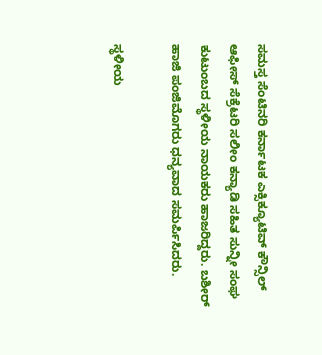ಸಮಸ್ತ ಸೆಂಟಿನರಿ ಕರ್ನಾಟಕ ಎಕ್ಸಿಕ್ಯೂಟಿವ್ ಕೌನ್ಸಿಲ್ ಆಫೀಸ್ ಸೆಕ್ರೆಟರಿ ಸಲೀಂ ಕನ್ಯಾಡಿ ಸಹಿತ ಸುನ್ನೀ ಸಂಘ ಕುಟುಂಬದ ಸ್ಥಳೀಯ ನಾಯಕರು ಹಾಜರಿದ್ದರು. ಬಶೀರ್ ಹಾಜಿ ಪಂಜಿಮೊಗರು ಧನ್ಯವಾದ ಸಮರ್ಪಿಸಿದರು.

ಸ್ಥಳೀಯ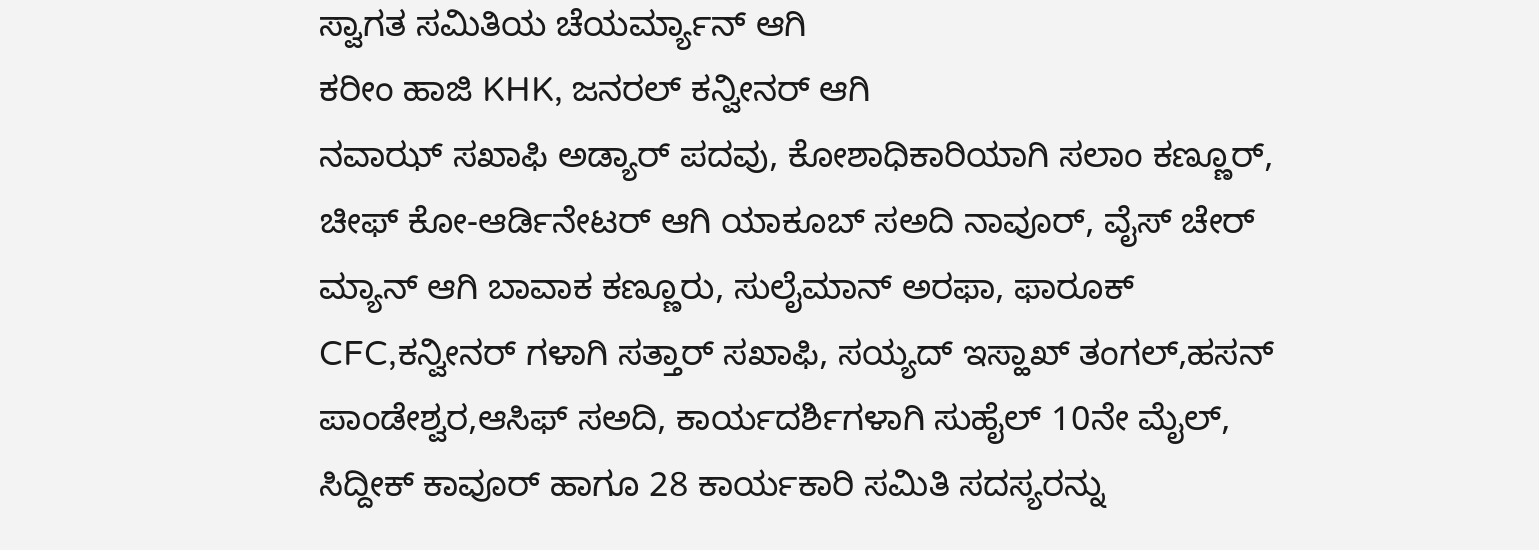ಸ್ವಾಗತ ಸಮಿತಿಯ ಚೆಯರ್ಮ್ಯಾನ್ ಆಗಿ
ಕರೀಂ ಹಾಜಿ KHK, ಜನರಲ್ ಕನ್ವೀನರ್ ಆಗಿ
ನವಾಝ್ ಸಖಾಫಿ ಅಡ್ಯಾರ್ ಪದವು, ಕೋಶಾಧಿಕಾರಿಯಾಗಿ ಸಲಾಂ ಕಣ್ಣೂರ್, ಚೀಫ್ ಕೋ-ಆರ್ಡಿನೇಟರ್ ಆಗಿ ಯಾಕೂಬ್ ಸಅದಿ ನಾವೂರ್, ವೈಸ್ ಚೇರ್ ಮ್ಯಾನ್ ಆಗಿ ಬಾವಾಕ ಕಣ್ಣೂರು, ಸುಲೈಮಾನ್ ಅರಫಾ, ಫಾರೂಕ್ CFC,ಕನ್ವೀನರ್ ಗಳಾಗಿ ಸತ್ತಾರ್ ಸಖಾಫಿ, ಸಯ್ಯದ್ ಇಸ್ಹಾಖ್ ತಂಗಲ್,ಹಸನ್ ಪಾಂಡೇಶ್ವರ,ಆಸಿಫ್ ಸಅದಿ, ಕಾರ್ಯದರ್ಶಿಗಳಾಗಿ ಸುಹೈಲ್ 10ನೇ ಮೈಲ್, ಸಿದ್ದೀಕ್ ಕಾವೂರ್ ಹಾಗೂ 28 ಕಾರ್ಯಕಾರಿ ಸಮಿತಿ ಸದಸ್ಯರನ್ನು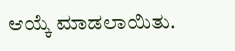ಆಯ್ಕೆ ಮಾಡಲಾಯಿತು.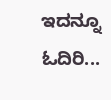ಇದನ್ನೂ ಓದಿರಿ...